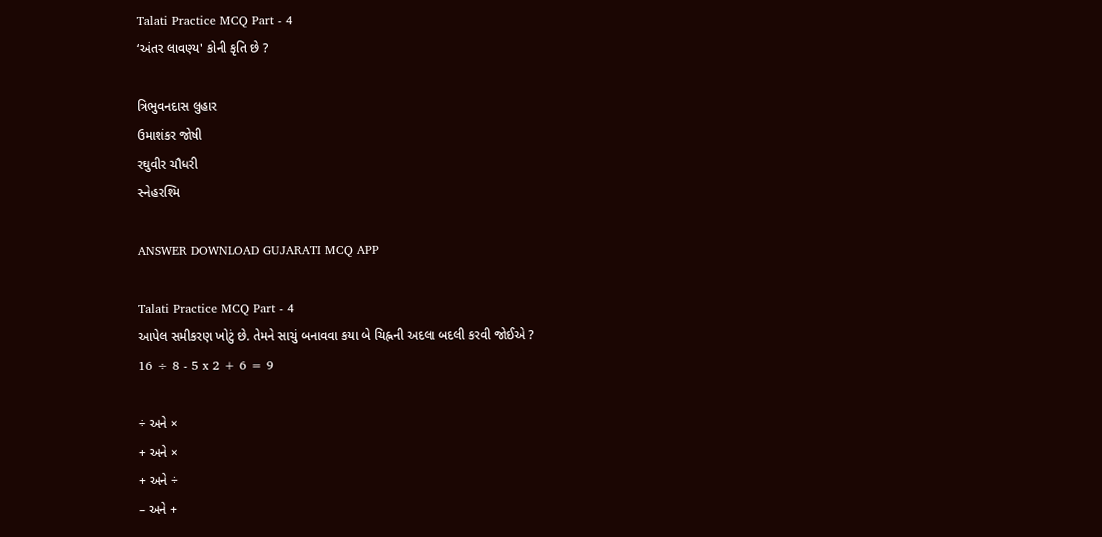Talati Practice MCQ Part - 4
‘અંતર લાવણ્ય' કોની કૃતિ છે ?

ત્રિભુવનદાસ લુહાર
ઉમાશંકર જોષી
રઘુવીર ચૌધરી
સ્નેહરશ્મિ

ANSWER DOWNLOAD GUJARATI MCQ APP

Talati Practice MCQ Part - 4
આપેલ સમીકરણ ખોટું છે. તેમને સાચું બનાવવા કયા બે ચિહ્નની અદલા બદલી કરવી જોઈએ ?
16 ÷ 8 - 5 x 2 + 6 = 9

÷ અને ×
+ અને ×
+ અને ÷
– અને +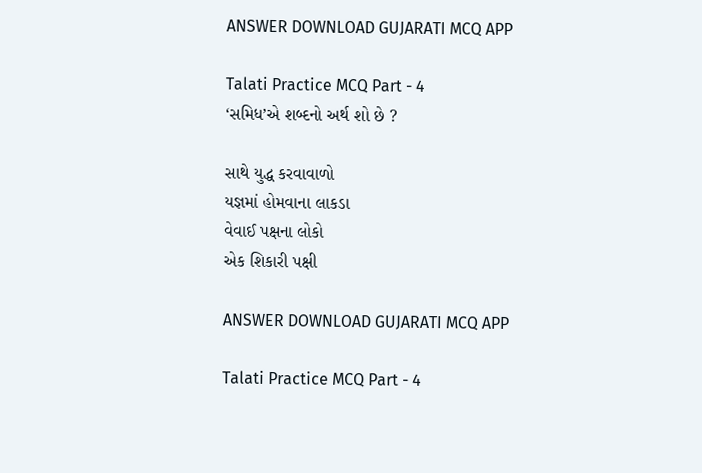ANSWER DOWNLOAD GUJARATI MCQ APP

Talati Practice MCQ Part - 4
‘સમિધ’એ શબ્દનો અર્થ શો છે ?

સાથે યુદ્ધ કરવાવાળો
યજ્ઞમાં હોમવાના લાકડા
વેવાઈ પક્ષના લોકો
એક શિકારી પક્ષી

ANSWER DOWNLOAD GUJARATI MCQ APP

Talati Practice MCQ Part - 4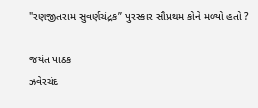"રણજીતરામ સુવર્ણચંદ્રક” પુરસ્કાર સૌપ્રથમ કોને મળ્યો હતો ?

જયંત પાઠક
ઝવેરચંદ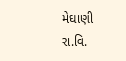મેઘાણી
રા.વિ.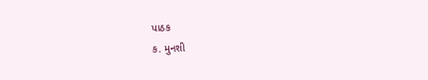પાઠક
ક. મુનશી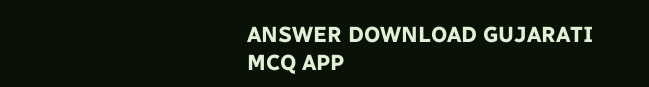ANSWER DOWNLOAD GUJARATI MCQ APP